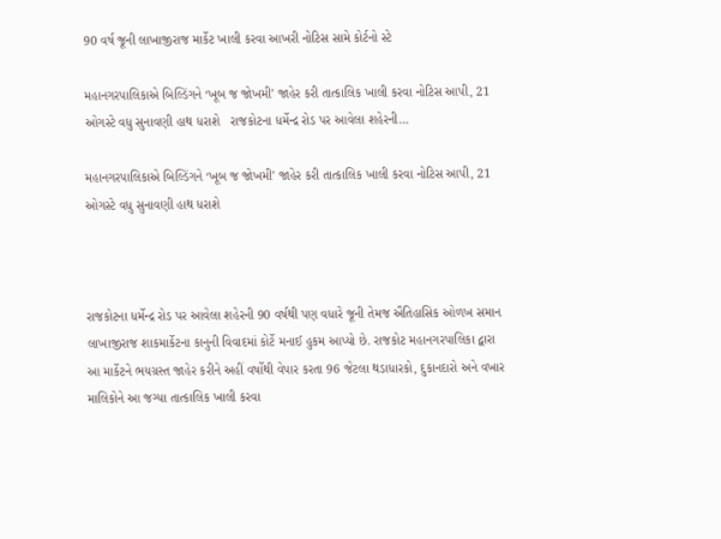90 વર્ષ જૂની લાખાજીરાજ માર્કેટ ખાલી કરવા આખરી નોટિસ સામે કોર્ટનો સ્ટે

મહાનગરપાલિકાએ બિલ્ડિંગને ‘ખૂબ જ જોખમી’ જાહેર કરી તાત્કાલિક ખાલી કરવા નોટિસ આપી, 21 ઓગસ્ટે વધુ સુનાવણી હાથ ધરાશે   રાજકોટના ધર્મેન્દ્ર રોડ પર આવેલા શહેરની…

મહાનગરપાલિકાએ બિલ્ડિંગને ‘ખૂબ જ જોખમી’ જાહેર કરી તાત્કાલિક ખાલી કરવા નોટિસ આપી, 21 ઓગસ્ટે વધુ સુનાવણી હાથ ધરાશે



રાજકોટના ધર્મેન્દ્ર રોડ પર આવેલા શહેરની 90 વર્ષથી પણ વધારે જૂની તેમજ ઐતિહાસિક ઓળખ સમાન લાખાજીરાજ શાકમાર્કેટના કાનુની વિવાદમાં કોર્ટે મનાઈ હુકમ આપ્યો છે. રાજકોટ મહાનગરપાલિકા દ્વારા આ માર્કેટને ભયગ્રસ્ત જાહેર કરીને અહીં વર્ષોથી વેપાર કરતા 96 જેટલા થડાધારકો, દુકાનદારો અને વખાર માલિકોને આ જગ્યા તાત્કાલિક ખાલી કરવા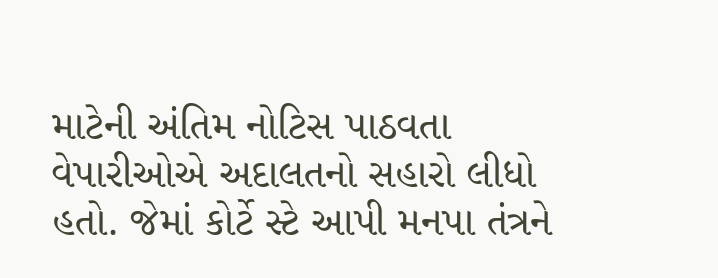માટેની અંતિમ નોટિસ પાઠવતા વેપારીઓએ અદાલતનો સહારો લીધો હતો. જેમાં કોર્ટે સ્ટે આપી મનપા તંત્રને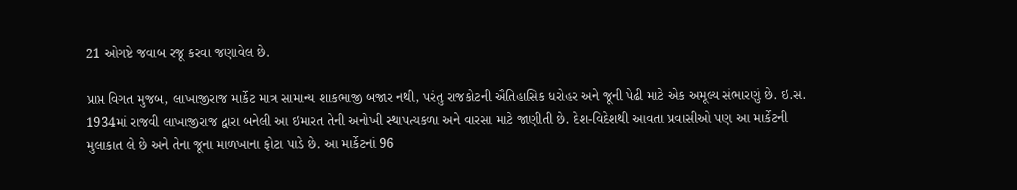21 ઓગષ્ટે જવાબ રજૂ કરવા જણાવેલ છે.

પ્રાપ્ત વિગત મુજબ, લાખાજીરાજ માર્કેટ માત્ર સામાન્ય શાકભાજી બજાર નથી, પરંતુ રાજકોટની ઐતિહાસિક ધરોહર અને જૂની પેઢી માટે એક અમૂલ્ય સંભારણું છે. ઇ.સ. 1934માં રાજવી લાખાજીરાજ દ્વારા બનેલી આ ઇમારત તેની અનોખી સ્થાપત્યકળા અને વારસા માટે જાણીતી છે. દેશ-વિદેશથી આવતા પ્રવાસીઓ પણ આ માર્કેટની મુલાકાત લે છે અને તેના જૂના માળખાના ફોટા પાડે છે. આ માર્કેટનાં 96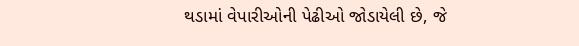થડામાં વેપારીઓની પેઢીઓ જોડાયેલી છે, જે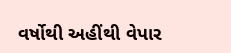વર્ષોથી અહીંથી વેપાર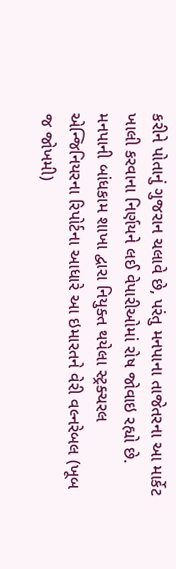કરીને પોતાનું ગુજરાન ચલાવે છે, પરંતુ મનપાના તાજેતરના આ માર્કેટ ખાલી કરવાના નિર્ણયને લઈ વેપારીઓમાં રોષ જોવાઇ રહ્યો છે. મનપાની બાંધકામ શાખા દ્વારા નિયુક્ત થયેલા સ્ટ્રક્ચરલ એન્જિનિયરના રિપોર્ટના આધારે આ ઇમારતને વેરી વલ્નરેબલ (ખૂબ જ જોખમી)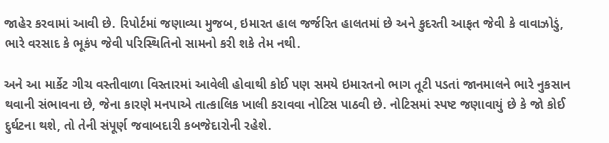જાહેર કરવામાં આવી છે. રિપોર્ટમાં જણાવ્યા મુજબ, ઇમારત હાલ જર્જરિત હાલતમાં છે અને કુદરતી આફત જેવી કે વાવાઝોડું, ભારે વરસાદ કે ભૂકંપ જેવી પરિસ્થિતિનો સામનો કરી શકે તેમ નથી.

અને આ માર્કેટ ગીચ વસ્તીવાળા વિસ્તારમાં આવેલી હોવાથી કોઈ પણ સમયે ઇમારતનો ભાગ તૂટી પડતાં જાનમાલને ભારે નુકસાન થવાની સંભાવના છે, જેના કારણે મનપાએ તાત્કાલિક ખાલી કરાવવા નોટિસ પાઠવી છે. નોટિસમાં સ્પષ્ટ જણાવાયું છે કે જો કોઈ દુર્ઘટના થશે, તો તેની સંપૂર્ણ જવાબદારી કબજેદારોની રહેશે.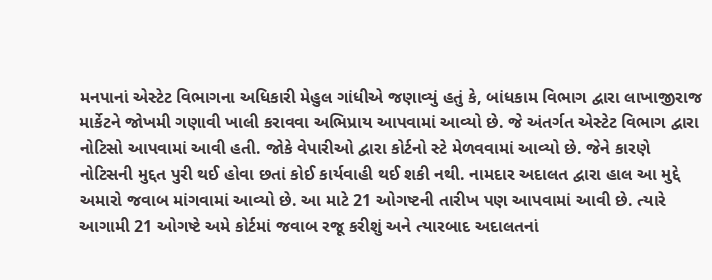મનપાનાં એસ્ટેટ વિભાગના અધિકારી મેહુલ ગાંધીએ જણાવ્યું હતું કે, બાંધકામ વિભાગ દ્વારા લાખાજીરાજ માર્કેટને જોખમી ગણાવી ખાલી કરાવવા અભિપ્રાય આપવામાં આવ્યો છે. જે અંતર્ગત એસ્ટેટ વિભાગ દ્વારા નોટિસો આપવામાં આવી હતી. જોકે વેપારીઓ દ્વારા કોર્ટનો સ્ટે મેળવવામાં આવ્યો છે. જેને કારણે નોટિસની મુદ્દત પુરી થઈ હોવા છતાં કોઈ કાર્યવાહી થઈ શકી નથી. નામદાર અદાલત દ્વારા હાલ આ મુદ્દે અમારો જવાબ માંગવામાં આવ્યો છે. આ માટે 21 ઓગષ્ટની તારીખ પણ આપવામાં આવી છે. ત્યારે આગામી 21 ઓગષ્ટે અમે કોર્ટમાં જવાબ રજૂ કરીશું અને ત્યારબાદ અદાલતનાં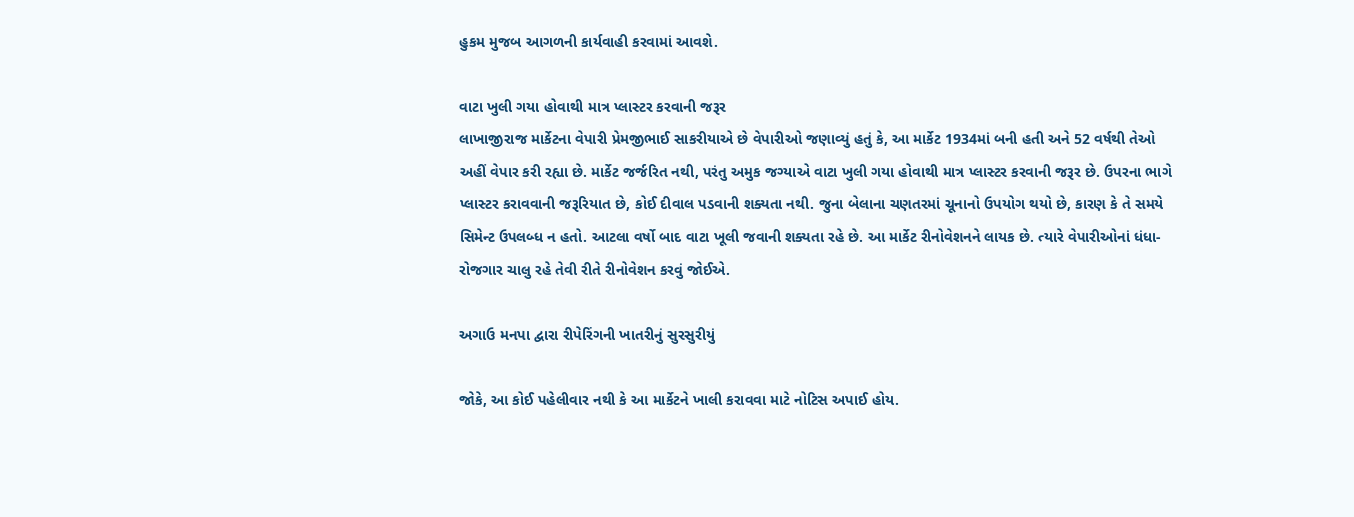હુકમ મુજબ આગળની કાર્યવાહી કરવામાં આવશે.

વાટા ખુલી ગયા હોવાથી માત્ર પ્લાસ્ટર કરવાની જરૂર
લાખાજીરાજ માર્કેટના વેપારી પ્રેમજીભાઈ સાકરીયાએ છે વેપારીઓ જણાવ્યું હતું કે, આ માર્કેટ 1934માં બની હતી અને 52 વર્ષથી તેઓ અહીં વેપાર કરી રહ્યા છે. માર્કેટ જર્જરિત નથી, પરંતુ અમુક જગ્યાએ વાટા ખુલી ગયા હોવાથી માત્ર પ્લાસ્ટર કરવાની જરૂર છે. ઉપરના ભાગે પ્લાસ્ટર કરાવવાની જરૂરિયાત છે, કોઈ દીવાલ પડવાની શક્યતા નથી. જુના બેલાના ચણતરમાં ચૂનાનો ઉપયોગ થયો છે, કારણ કે તે સમયે સિમેન્ટ ઉપલબ્ધ ન હતો. આટલા વર્ષો બાદ વાટા ખૂલી જવાની શક્યતા રહે છે. આ માર્કેટ રીનોવેશનને લાયક છે. ત્યારે વેપારીઓનાં ધંધા-રોજગાર ચાલુ રહે તેવી રીતે રીનોવેશન કરવું જોઈએ.

અગાઉ મનપા દ્વારા રીપેરિંગની ખાતરીનું સુરસુરીયું

જોકે, આ કોઈ પહેલીવાર નથી કે આ માર્કેટને ખાલી કરાવવા માટે નોટિસ અપાઈ હોય.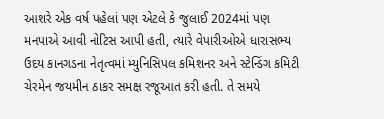આશરે એક વર્ષ પહેલાં પણ એટલે કે જુલાઈ 2024માં પણ મનપાએ આવી નોટિસ આપી હતી, ત્યારે વેપારીઓએ ધારાસભ્ય ઉદય કાનગડના નેતૃત્વમાં મ્યુનિસિપલ કમિશનર અને સ્ટેન્ડિંગ કમિટી ચેરમેન જયમીન ઠાકર સમક્ષ રજૂઆત કરી હતી. તે સમયે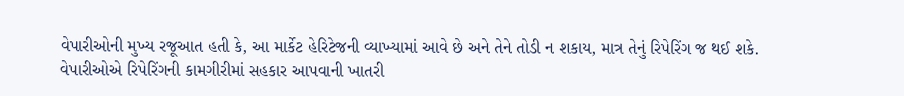વેપારીઓની મુખ્ય રજૂઆત હતી કે, આ માર્કેટ હેરિટેજની વ્યાખ્યામાં આવે છે અને તેને તોડી ન શકાય, માત્ર તેનું રિપેરિંગ જ થઈ શકે. વેપારીઓએ રિપેરિંગની કામગીરીમાં સહકાર આપવાની ખાતરી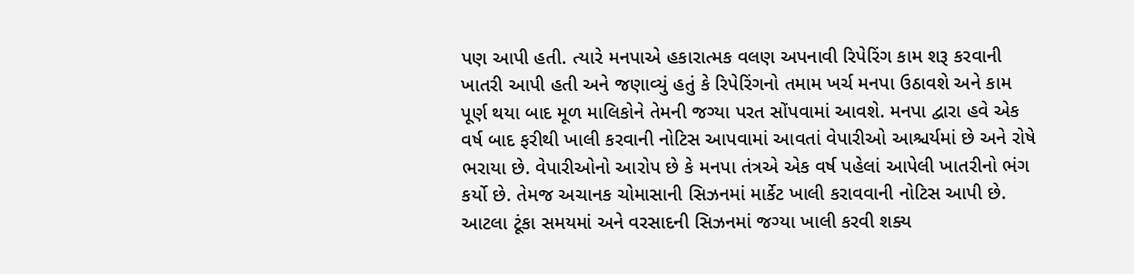પણ આપી હતી. ત્યારે મનપાએ હકારાત્મક વલણ અપનાવી રિપેરિંગ કામ શરૂ કરવાની ખાતરી આપી હતી અને જણાવ્યું હતું કે રિપેરિંગનો તમામ ખર્ચ મનપા ઉઠાવશે અને કામ પૂર્ણ થયા બાદ મૂળ માલિકોને તેમની જગ્યા પરત સોંપવામાં આવશે. મનપા દ્વારા હવે એક વર્ષ બાદ ફરીથી ખાલી કરવાની નોટિસ આપવામાં આવતાં વેપારીઓ આશ્ચર્યમાં છે અને રોષે ભરાયા છે. વેપારીઓનો આરોપ છે કે મનપા તંત્રએ એક વર્ષ પહેલાં આપેલી ખાતરીનો ભંગ કર્યો છે. તેમજ અચાનક ચોમાસાની સિઝનમાં માર્કેટ ખાલી કરાવવાની નોટિસ આપી છે. આટલા ટૂંકા સમયમાં અને વરસાદની સિઝનમાં જગ્યા ખાલી કરવી શક્ય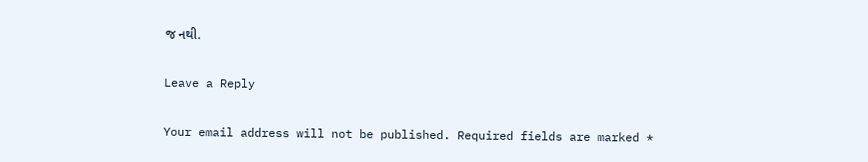જ નથી.

Leave a Reply

Your email address will not be published. Required fields are marked *